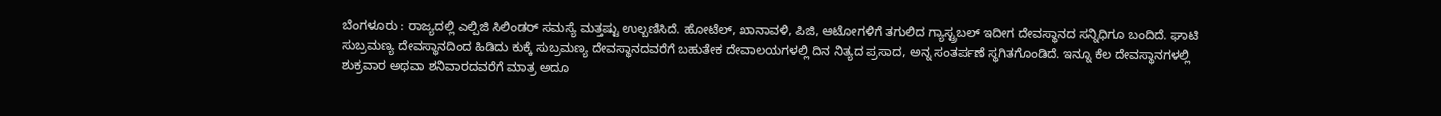ಬೆಂಗಳೂರು : ರಾಜ್ಯದಲ್ಲಿ ಎಲ್ಪಿಜಿ ಸಿಲಿಂಡರ್ ಸಮಸ್ಯೆ ಮತ್ತಷ್ಟು ಉಲ್ಬಣಿಸಿದೆ. ಹೋಟೆಲ್, ಖಾನಾವಳಿ, ಪಿಜಿ, ಆಟೋಗಳಿಗೆ ತಗುಲಿದ ಗ್ಯಾಸ್ಟ್ರಬಲ್ ಇದೀಗ ದೇವಸ್ಥಾನದ ಸನ್ನಿಧಿಗೂ ಬಂದಿದೆ. ಘಾಟಿ ಸುಬ್ರಮಣ್ಯ ದೇವಸ್ಥಾನದಿಂದ ಹಿಡಿದು ಕುಕ್ಕೆ ಸುಬ್ರಮಣ್ಯ ದೇವಸ್ಥಾನದವರೆಗೆ ಬಹುತೇಕ ದೇವಾಲಯಗಳಲ್ಲಿ ದಿನ ನಿತ್ಯದ ಪ್ರಸಾದ, ಅನ್ನ ಸಂತರ್ಪಣೆ ಸ್ಥಗಿತಗೊಂಡಿದೆ. ಇನ್ನೂ ಕೆಲ ದೇವಸ್ಥಾನಗಳಲ್ಲಿ ಶುಕ್ರವಾರ ಅಥವಾ ಶನಿವಾರದವರೆಗೆ ಮಾತ್ರ ಅದೂ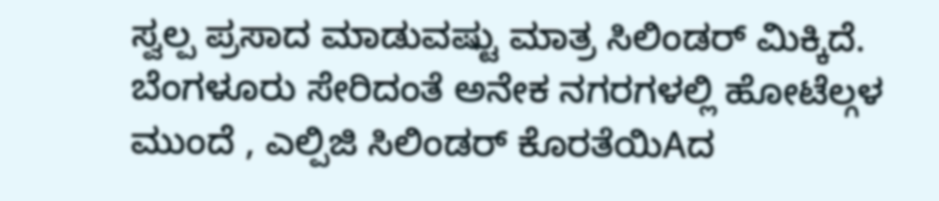ಸ್ವಲ್ಪ ಪ್ರಸಾದ ಮಾಡುವಷ್ಟು ಮಾತ್ರ ಸಿಲಿಂಡರ್ ಮಿಕ್ಕಿದೆ.
ಬೆಂಗಳೂರು ಸೇರಿದಂತೆ ಅನೇಕ ನಗರಗಳಲ್ಲಿ ಹೋಟೆಲ್ಗಳ ಮುಂದೆ , ಎಲ್ಪಿಜಿ ಸಿಲಿಂಡರ್ ಕೊರತೆಯಿAದ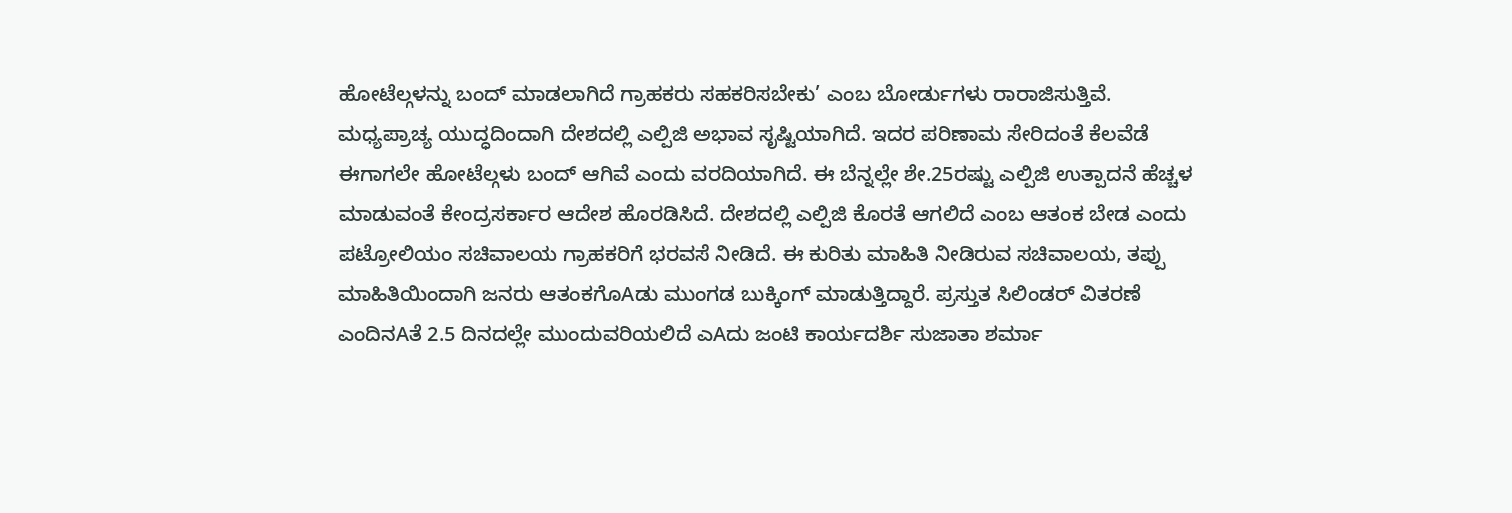ಹೋಟೆಲ್ಗಳನ್ನು ಬಂದ್ ಮಾಡಲಾಗಿದೆ ಗ್ರಾಹಕರು ಸಹಕರಿಸಬೇಕು’ ಎಂಬ ಬೋರ್ಡುಗಳು ರಾರಾಜಿಸುತ್ತಿವೆ. ಮಧ್ಯಪ್ರಾಚ್ಯ ಯುದ್ಧದಿಂದಾಗಿ ದೇಶದಲ್ಲಿ ಎಲ್ಪಿಜಿ ಅಭಾವ ಸೃಷ್ಟಿಯಾಗಿದೆ. ಇದರ ಪರಿಣಾಮ ಸೇರಿದಂತೆ ಕೆಲವೆಡೆ ಈಗಾಗಲೇ ಹೋಟೆಲ್ಗಳು ಬಂದ್ ಆಗಿವೆ ಎಂದು ವರದಿಯಾಗಿದೆ. ಈ ಬೆನ್ನಲ್ಲೇ ಶೇ.25ರಷ್ಟು ಎಲ್ಪಿಜಿ ಉತ್ಪಾದನೆ ಹೆಚ್ಚಳ ಮಾಡುವಂತೆ ಕೇಂದ್ರಸರ್ಕಾರ ಆದೇಶ ಹೊರಡಿಸಿದೆ. ದೇಶದಲ್ಲಿ ಎಲ್ಪಿಜಿ ಕೊರತೆ ಆಗಲಿದೆ ಎಂಬ ಆತಂಕ ಬೇಡ ಎಂದು ಪಟ್ರೋಲಿಯಂ ಸಚಿವಾಲಯ ಗ್ರಾಹಕರಿಗೆ ಭರವಸೆ ನೀಡಿದೆ. ಈ ಕುರಿತು ಮಾಹಿತಿ ನೀಡಿರುವ ಸಚಿವಾಲಯ, ತಪ್ಪು ಮಾಹಿತಿಯಿಂದಾಗಿ ಜನರು ಆತಂಕಗೊAಡು ಮುಂಗಡ ಬುಕ್ಕಿಂಗ್ ಮಾಡುತ್ತಿದ್ದಾರೆ. ಪ್ರಸ್ತುತ ಸಿಲಿಂಡರ್ ವಿತರಣೆ ಎಂದಿನAತೆ 2.5 ದಿನದಲ್ಲೇ ಮುಂದುವರಿಯಲಿದೆ ಎAದು ಜಂಟಿ ಕಾರ್ಯದರ್ಶಿ ಸುಜಾತಾ ಶರ್ಮಾ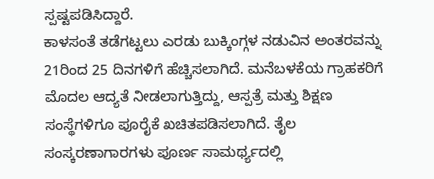ಸ್ಪಷ್ಟಪಡಿಸಿದ್ದಾರೆ.
ಕಾಳಸಂತೆ ತಡೆಗಟ್ಟಲು ಎರಡು ಬುಕ್ಕಿಂಗ್ಗಳ ನಡುವಿನ ಅಂತರವನ್ನು 21ರಿಂದ 25 ದಿನಗಳಿಗೆ ಹೆಚ್ಚಿಸಲಾಗಿದೆ. ಮನೆಬಳಕೆಯ ಗ್ರಾಹಕರಿಗೆ ಮೊದಲ ಆದ್ಯತೆ ನೀಡಲಾಗುತ್ತಿದ್ದು, ಆಸ್ಪತ್ರೆ ಮತ್ತು ಶಿಕ್ಷಣ ಸಂಸ್ಥೆಗಳಿಗೂ ಪೂರೈಕೆ ಖಚಿತಪಡಿಸಲಾಗಿದೆ. ತೈಲ ಸಂಸ್ಕರಣಾಗಾರಗಳು ಪೂರ್ಣ ಸಾಮರ್ಥ್ಯದಲ್ಲಿ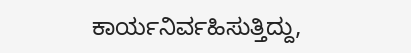ಕಾರ್ಯನಿರ್ವಹಿಸುತ್ತಿದ್ದು,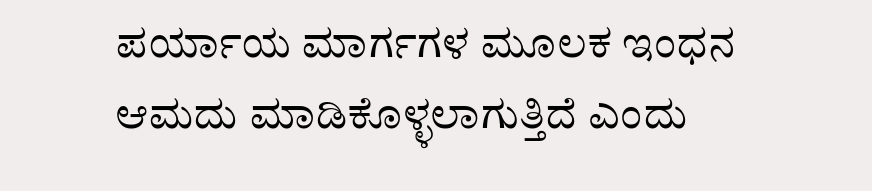ಪರ್ಯಾಯ ಮಾರ್ಗಗಳ ಮೂಲಕ ಇಂಧನ ಆಮದು ಮಾಡಿಕೊಳ್ಳಲಾಗುತ್ತಿದೆ ಎಂದು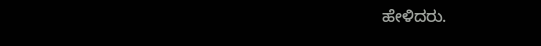ಹೇಳಿದರು.